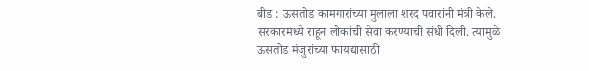बीड : ऊसतोड कामगारांच्या मुलाला शरद पवारांनी मंत्री केले. सरकारमध्ये राहून लोकांची सेवा करण्याची संधी दिली. त्यामुळे ऊसतोड मंजुरांच्या फायद्यासाठी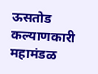ऊसतोड कल्याणकारी महामंडळ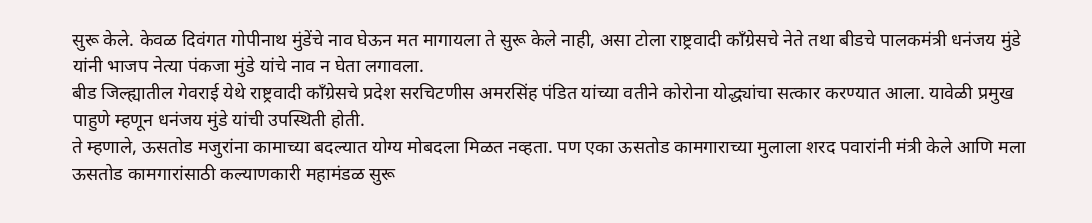सुरू केले. केवळ दिवंगत गोपीनाथ मुंडेंचे नाव घेऊन मत मागायला ते सुरू केले नाही, असा टोला राष्ट्रवादी काँग्रेसचे नेते तथा बीडचे पालकमंत्री धनंजय मुंडे यांनी भाजप नेत्या पंकजा मुंडे यांचे नाव न घेता लगावला.
बीड जिल्ह्यातील गेवराई येथे राष्ट्रवादी काँग्रेसचे प्रदेश सरचिटणीस अमरसिंह पंडित यांच्या वतीने कोरोना योद्ध्यांचा सत्कार करण्यात आला. यावेळी प्रमुख पाहुणे म्हणून धनंजय मुंडे यांची उपस्थिती होती.
ते म्हणाले, ऊसतोड मजुरांना कामाच्या बदल्यात योग्य मोबदला मिळत नव्हता. पण एका ऊसतोड कामगाराच्या मुलाला शरद पवारांनी मंत्री केले आणि मला ऊसतोड कामगारांसाठी कल्याणकारी महामंडळ सुरू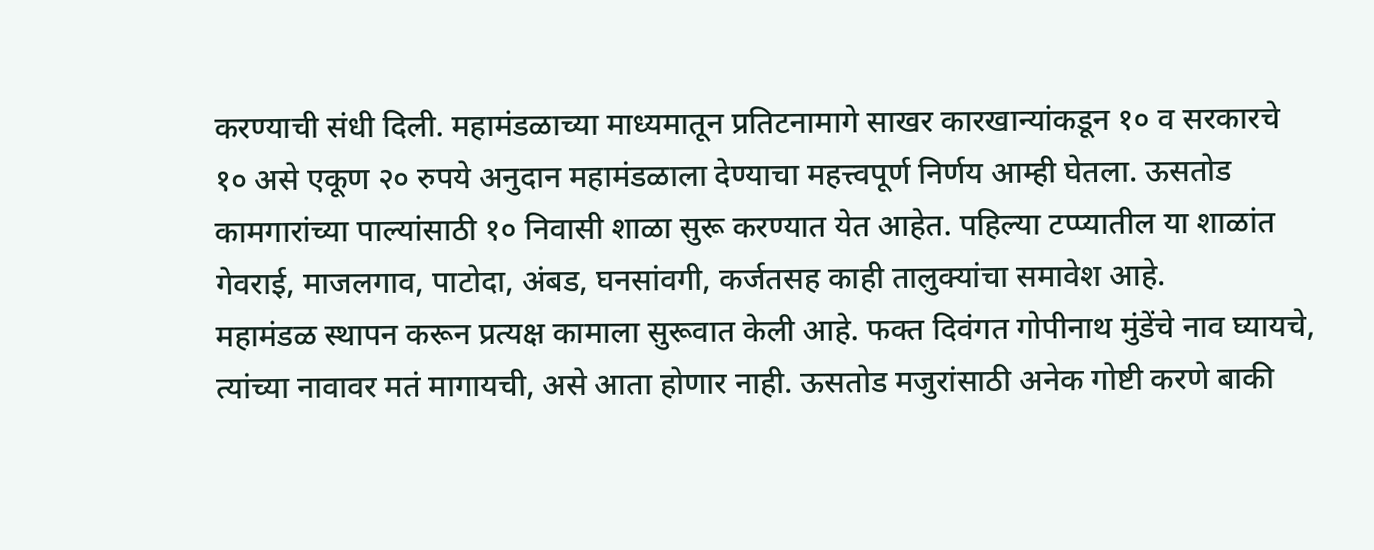करण्याची संधी दिली. महामंडळाच्या माध्यमातून प्रतिटनामागे साखर कारखान्यांकडून १० व सरकारचे १० असे एकूण २० रुपये अनुदान महामंडळाला देण्याचा महत्त्वपूर्ण निर्णय आम्ही घेतला. ऊसतोड कामगारांच्या पाल्यांसाठी १० निवासी शाळा सुरू करण्यात येत आहेत. पहिल्या टप्प्यातील या शाळांत गेवराई, माजलगाव, पाटोदा, अंबड, घनसांवगी, कर्जतसह काही तालुक्यांचा समावेश आहे.
महामंडळ स्थापन करून प्रत्यक्ष कामाला सुरूवात केली आहे. फक्त दिवंगत गोपीनाथ मुंडेंचे नाव घ्यायचे, त्यांच्या नावावर मतं मागायची, असे आता होणार नाही. ऊसतोड मजुरांसाठी अनेक गोष्टी करणे बाकी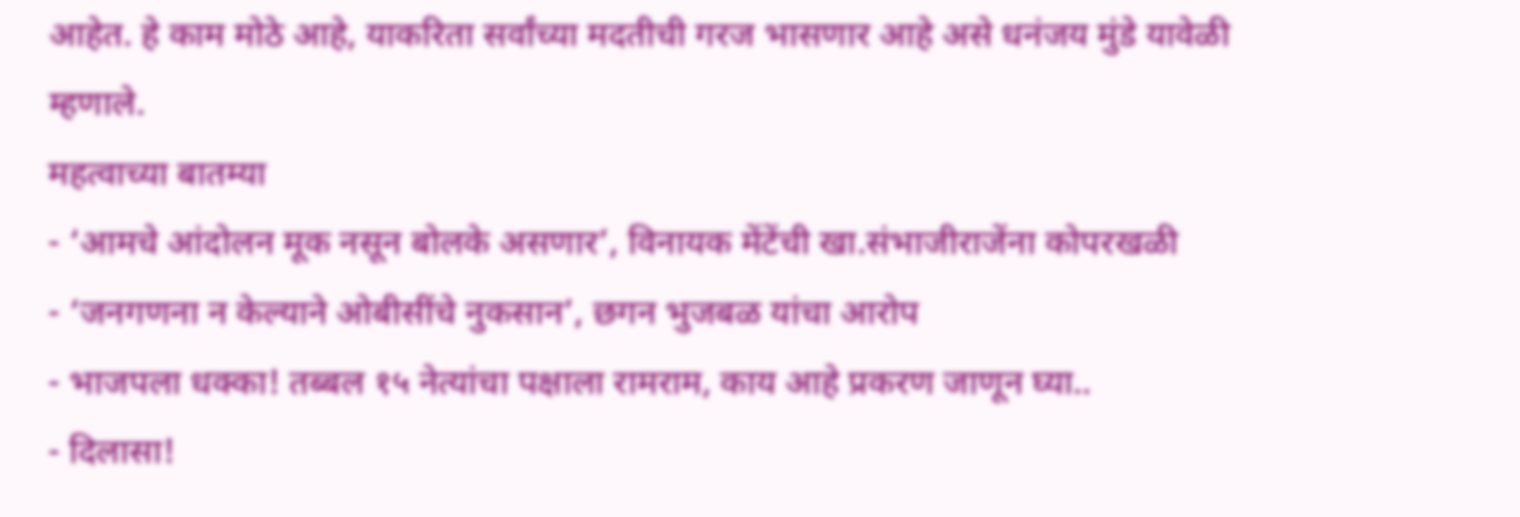आहेत. हे काम मोठे आहे, याकरिता सर्वांच्या मदतीची गरज भासणार आहे असे धनंजय मुंडे यावेळी म्हणाले.
महत्वाच्या बातम्या
- ‘आमचे आंदोलन मूक नसून बोलके असणार’, विनायक मेंटेंची खा.संभाजीराजेंना कोपरखळी
- ‘जनगणना न केल्याने ओबीसींचे नुकसान’, छगन भुजबळ यांचा आरोप
- भाजपला धक्का! तब्बल १५ नेत्यांचा पक्षाला रामराम, काय आहे प्रकरण जाणून घ्या..
- दिलासा!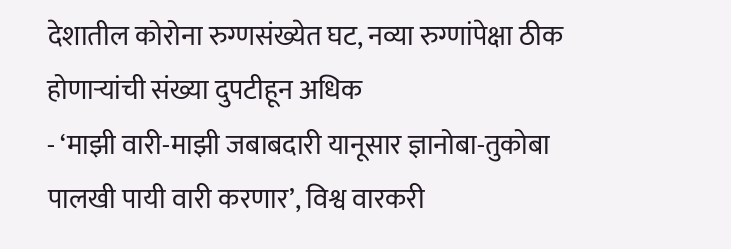देशातील कोरोना रुग्णसंख्येत घट, नव्या रुग्णांपेक्षा ठीक होणाऱ्यांची संख्या दुपटीहून अधिक
- ‘माझी वारी-माझी जबाबदारी यानूसार ज्ञानोबा-तुकोबा पालखी पायी वारी करणार’, विश्व वारकरी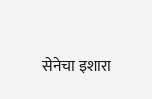सेनेचा इशारा